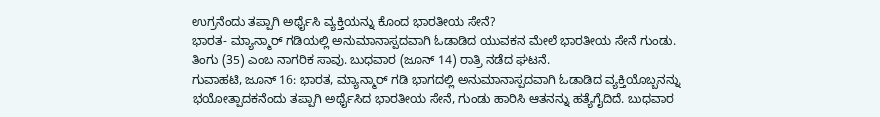ಉಗ್ರನೆಂದು ತಪ್ಪಾಗಿ ಅರ್ಥೈಸಿ ವ್ಯಕ್ತಿಯನ್ನು ಕೊಂದ ಭಾರತೀಯ ಸೇನೆ?
ಭಾರತ- ಮ್ಯಾನ್ಮಾರ್ ಗಡಿಯಲ್ಲಿ ಅನುಮಾನಾಸ್ಪದವಾಗಿ ಓಡಾಡಿದ ಯುವಕನ ಮೇಲೆ ಭಾರತೀಯ ಸೇನೆ ಗುಂಡು. ತಿಂಗು (35) ಎಂಬ ನಾಗರಿಕ ಸಾವು. ಬುಧವಾರ (ಜೂನ್ 14) ರಾತ್ರಿ ನಡೆದ ಘಟನೆ.
ಗುವಾಹಟಿ, ಜೂನ್ 16: ಭಾರತ, ಮ್ಯಾನ್ಮಾರ್ ಗಡಿ ಭಾಗದಲ್ಲಿ ಅನುಮಾನಾಸ್ಪದವಾಗಿ ಓಡಾಡಿದ ವ್ಯಕ್ತಿಯೊಬ್ಬನನ್ನು ಭಯೋತ್ಪಾದಕನೆಂದು ತಪ್ಪಾಗಿ ಅರ್ಥೈಸಿದ ಭಾರತೀಯ ಸೇನೆ, ಗುಂಡು ಹಾರಿಸಿ ಆತನನ್ನು ಹತ್ಯೆಗೈದಿದೆ. ಬುಧವಾರ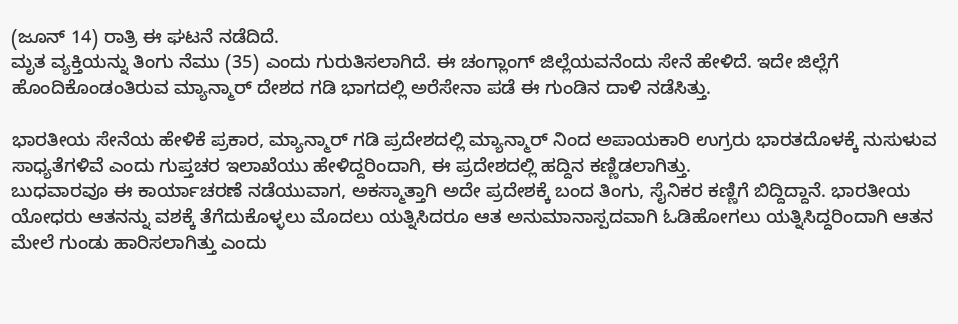(ಜೂನ್ 14) ರಾತ್ರಿ ಈ ಘಟನೆ ನಡೆದಿದೆ.
ಮೃತ ವ್ಯಕ್ತಿಯನ್ನು ತಿಂಗು ನೆಮು (35) ಎಂದು ಗುರುತಿಸಲಾಗಿದೆ. ಈ ಚಂಗ್ಲಾಂಗ್ ಜಿಲ್ಲೆಯವನೆಂದು ಸೇನೆ ಹೇಳಿದೆ. ಇದೇ ಜಿಲ್ಲೆಗೆ ಹೊಂದಿಕೊಂಡಂತಿರುವ ಮ್ಯಾನ್ಮಾರ್ ದೇಶದ ಗಡಿ ಭಾಗದಲ್ಲಿ ಅರೆಸೇನಾ ಪಡೆ ಈ ಗುಂಡಿನ ದಾಳಿ ನಡೆಸಿತ್ತು.

ಭಾರತೀಯ ಸೇನೆಯ ಹೇಳಿಕೆ ಪ್ರಕಾರ, ಮ್ಯಾನ್ಮಾರ್ ಗಡಿ ಪ್ರದೇಶದಲ್ಲಿ ಮ್ಯಾನ್ಮಾರ್ ನಿಂದ ಅಪಾಯಕಾರಿ ಉಗ್ರರು ಭಾರತದೊಳಕ್ಕೆ ನುಸುಳುವ ಸಾಧ್ಯತೆಗಳಿವೆ ಎಂದು ಗುಪ್ತಚರ ಇಲಾಖೆಯು ಹೇಳಿದ್ದರಿಂದಾಗಿ, ಈ ಪ್ರದೇಶದಲ್ಲಿ ಹದ್ದಿನ ಕಣ್ಣಿಡಲಾಗಿತ್ತು.
ಬುಧವಾರವೂ ಈ ಕಾರ್ಯಾಚರಣೆ ನಡೆಯುವಾಗ, ಅಕಸ್ಮಾತ್ತಾಗಿ ಅದೇ ಪ್ರದೇಶಕ್ಕೆ ಬಂದ ತಿಂಗು, ಸೈನಿಕರ ಕಣ್ಣಿಗೆ ಬಿದ್ದಿದ್ದಾನೆ. ಭಾರತೀಯ ಯೋಧರು ಆತನನ್ನು ವಶಕ್ಕೆ ತೆಗೆದುಕೊಳ್ಳಲು ಮೊದಲು ಯತ್ನಿಸಿದರೂ ಆತ ಅನುಮಾನಾಸ್ಪದವಾಗಿ ಓಡಿಹೋಗಲು ಯತ್ನಿಸಿದ್ದರಿಂದಾಗಿ ಆತನ ಮೇಲೆ ಗುಂಡು ಹಾರಿಸಲಾಗಿತ್ತು ಎಂದು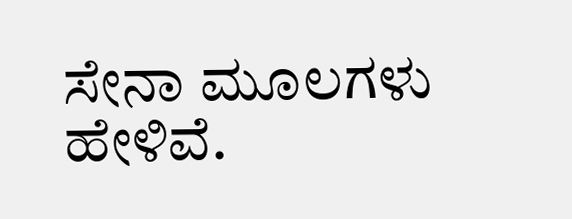ಸೇನಾ ಮೂಲಗಳು ಹೇಳಿವೆ.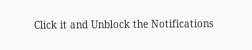Click it and Unblock the Notifications